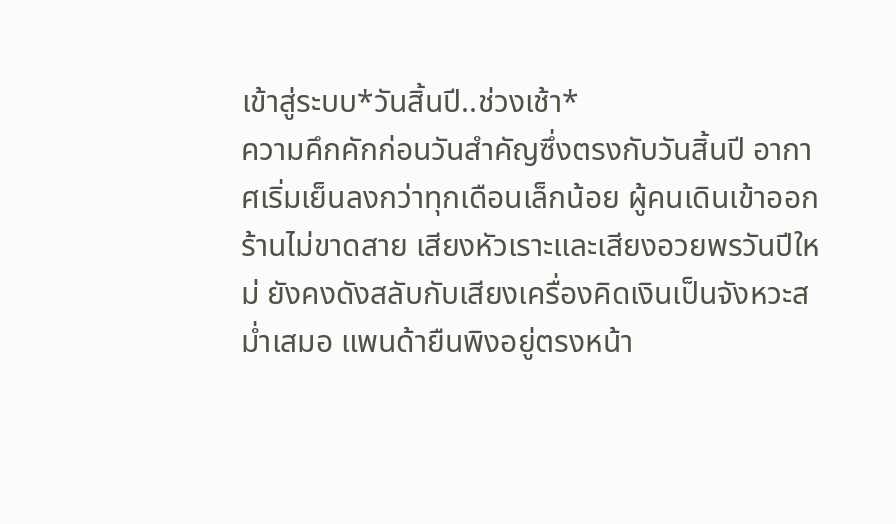เข้าสู่ระบบ*วันสิ้นปี..ช่วงเช้า*
ความคึกคักก่อนวันสำคัญซึ่งตรงกับวันสิ้นปี อากาศเริ่มเย็นลงกว่าทุกเดือนเล็กน้อย ผู้คนเดินเข้าออกร้านไม่ขาดสาย เสียงหัวเราะและเสียงอวยพรวันปีใหม่ ยังคงดังสลับกับเสียงเครื่องคิดเงินเป็นจังหวะสม่ำเสมอ แพนด้ายืนพิงอยู่ตรงหน้า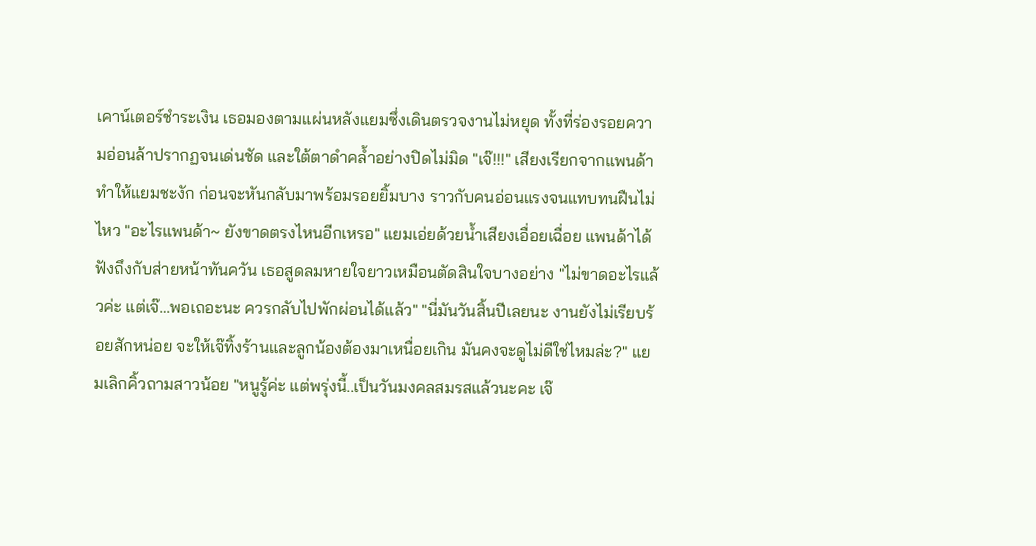เคาน์เตอร์ชำระเงิน เธอมองตามแผ่นหลังแยมซึ่งเดินตรวจงานไม่หยุด ทั้งที่ร่องรอยความอ่อนล้าปรากฏจนเด่นชัด และใต้ตาดำคล้ำอย่างปิดไม่มิด "เจ๊!!!" เสียงเรียกจากแพนด้าทำให้แยมชะงัก ก่อนจะหันกลับมาพร้อมรอยยิ้มบาง ราวกับคนอ่อนแรงจนแทบทนฝืนไม่ไหว "อะไรแพนด้า~ ยังขาดตรงไหนอีกเหรอ" แยมเอ่ยด้วยน้ำเสียงเอื่อยเฉื่อย แพนด้าได้ฟังถึงกับส่ายหน้าทันควัน เธอสูดลมหายใจยาวเหมือนตัดสินใจบางอย่าง "ไม่ขาดอะไรแล้วค่ะ แต่เจ๊…พอเถอะนะ ควรกลับไปพักผ่อนได้แล้ว" "นี่มันวันสิ้นปีเลยนะ งานยังไม่เรียบร้อยสักหน่อย จะให้เจ๊ทิ้งร้านและลูกน้องต้องมาเหนื่อยเกิน มันคงจะดูไม่ดีใช่ไหมล่ะ?" แยมเลิกคิ้วถามสาวน้อย "หนูรู้ค่ะ แต่พรุ่งนี้..เป็นวันมงคลสมรสแล้วนะคะ เจ๊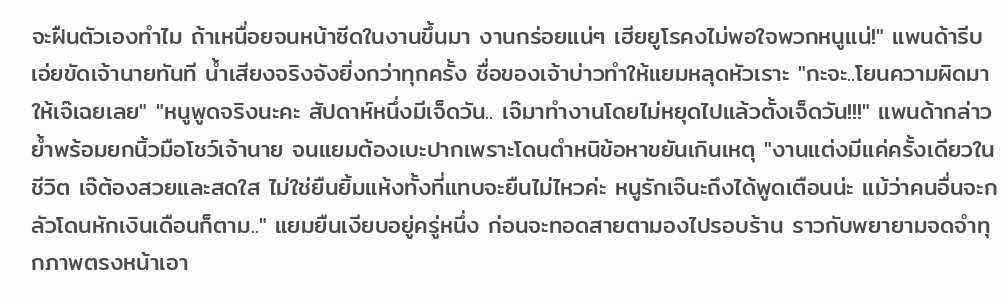จะฝืนตัวเองทำไม ถ้าเหนื่อยจนหน้าซีดในงานขึ้นมา งานกร่อยแน่ๆ เฮียยูโรคงไม่พอใจพวกหนูแน่!" แพนด้ารีบเอ่ยขัดเจ้านายทันที น้ำเสียงจริงจังยิ่งกว่าทุกครั้ง ชื่อของเจ้าบ่าวทำให้แยมหลุดหัวเราะ "กะจะ..โยนความผิดมาให้เจ๊เฉยเลย" "หนูพูดจริงนะคะ สัปดาห์หนึ่งมีเจ็ดวัน.. เจ๊มาทำงานโดยไม่หยุดไปแล้วตั้งเจ็ดวัน!!!" แพนด้ากล่าวย้ำพร้อมยกนิ้วมือโชว์เจ้านาย จนแยมต้องเบะปากเพราะโดนตำหนิข้อหาขยันเกินเหตุ "งานแต่งมีแค่ครั้งเดียวในชีวิต เจ๊ต้องสวยและสดใส ไม่ใช่ยืนยิ้มแห้งทั้งที่แทบจะยืนไม่ไหวค่ะ หนูรักเจ๊นะถึงได้พูดเตือนน่ะ แม้ว่าคนอื่นจะกลัวโดนหักเงินเดือนก็ตาม.." แยมยืนเงียบอยู่ครู่หนึ่ง ก่อนจะทอดสายตามองไปรอบร้าน ราวกับพยายามจดจำทุกภาพตรงหน้าเอา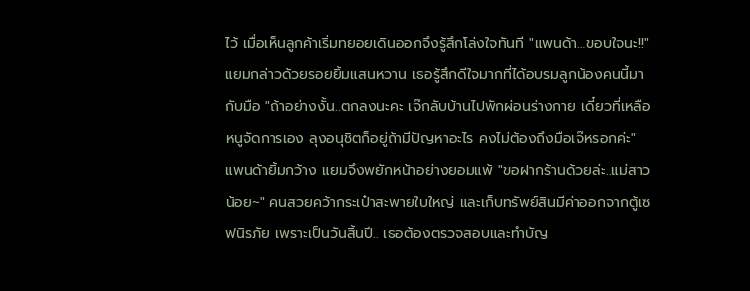ไว้ เมื่อเห็นลูกค้าเริ่มทยอยเดินออกจึงรู้สึกโล่งใจทันที "แพนด้า…ขอบใจนะ!!" แยมกล่าวด้วยรอยยิ้มแสนหวาน เธอรู้สึกดีใจมากที่ได้อบรมลูกน้องคนนี้มากับมือ "ถ้าอย่างงั้น..ตกลงนะคะ เจ๊กลับบ้านไปพักผ่อนร่างกาย เดี๋ยวที่เหลือหนูจัดการเอง ลุงอนุชิตก็อยู่ถ้ามีปัญหาอะไร คงไม่ต้องถึงมือเจ๊หรอกค่ะ" แพนด้ายิ้มกว้าง แยมจึงพยักหน้าอย่างยอมแพ้ "ขอฝากร้านด้วยล่ะ..แม่สาวน้อย~" คนสวยคว้ากระเป๋าสะพายใบใหญ่ และเก็บทรัพย์สินมีค่าออกจากตู้เซฟนิรภัย เพราะเป็นวันสิ้นปี.. เธอต้องตรวจสอบและทำบัญ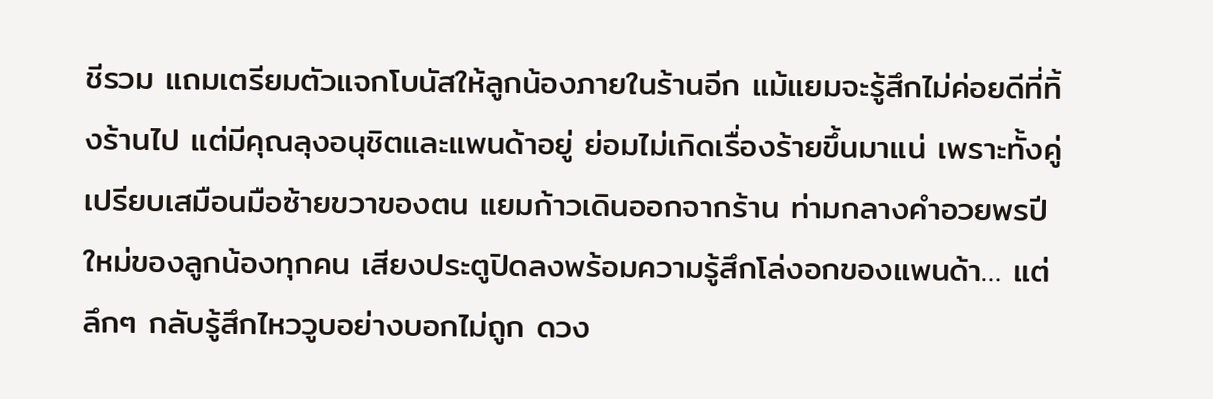ชีรวม แถมเตรียมตัวแจกโบนัสให้ลูกน้องภายในร้านอีก แม้แยมจะรู้สึกไม่ค่อยดีที่ทิ้งร้านไป แต่มีคุณลุงอนุชิตและแพนด้าอยู่ ย่อมไม่เกิดเรื่องร้ายขึ้นมาแน่ เพราะทั้งคู่เปรียบเสมือนมือซ้ายขวาของตน แยมก้าวเดินออกจากร้าน ท่ามกลางคำอวยพรปีใหม่ของลูกน้องทุกคน เสียงประตูปิดลงพร้อมความรู้สึกโล่งอกของแพนด้า… แต่ลึกๆ กลับรู้สึกไหววูบอย่างบอกไม่ถูก ดวง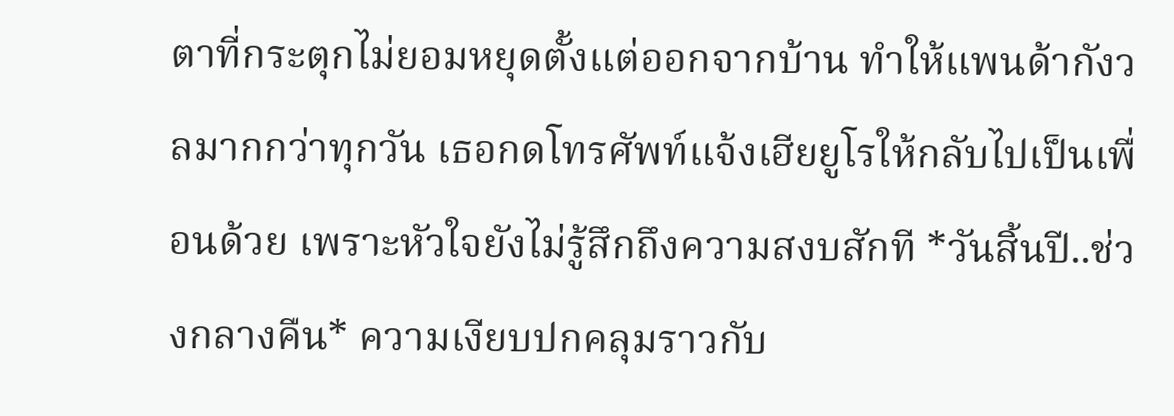ตาที่กระตุกไม่ยอมหยุดตั้งแต่ออกจากบ้าน ทำให้แพนด้ากังวลมากกว่าทุกวัน เธอกดโทรศัพท์แจ้งเฮียยูโรให้กลับไปเป็นเพื่อนด้วย เพราะหัวใจยังไม่รู้สึกถึงความสงบสักที *วันสิ้นปี..ช่วงกลางคืน* ความเงียบปกคลุมราวกับ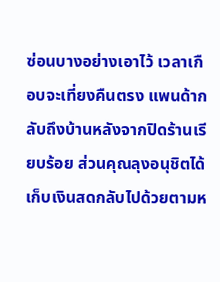ซ่อนบางอย่างเอาไว้ เวลาเกือบจะเที่ยงคืนตรง แพนด้ากลับถึงบ้านหลังจากปิดร้านเรียบร้อย ส่วนคุณลุงอนุชิตได้เก็บเงินสดกลับไปด้วยตามห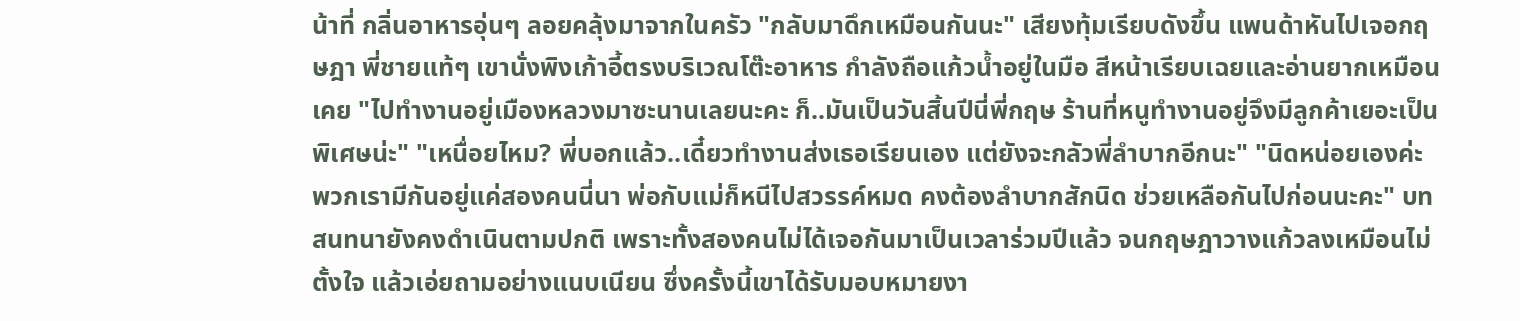น้าที่ กลิ่นอาหารอุ่นๆ ลอยคลุ้งมาจากในครัว "กลับมาดึกเหมือนกันนะ" เสียงทุ้มเรียบดังขึ้น แพนด้าหันไปเจอกฤษฎา พี่ชายแท้ๆ เขานั่งพิงเก้าอี้ตรงบริเวณโต๊ะอาหาร กำลังถือแก้วน้ำอยู่ในมือ สีหน้าเรียบเฉยและอ่านยากเหมือนเคย "ไปทำงานอยู่เมืองหลวงมาซะนานเลยนะคะ ก็..มันเป็นวันสิ้นปีนี่พี่กฤษ ร้านที่หนูทำงานอยู่จึงมีลูกค้าเยอะเป็นพิเศษน่ะ" "เหนื่อยไหม? พี่บอกแล้ว..เดี๋ยวทำงานส่งเธอเรียนเอง แต่ยังจะกลัวพี่ลำบากอีกนะ" "นิดหน่อยเองค่ะ พวกเรามีกันอยู่แค่สองคนนี่นา พ่อกับแม่ก็หนีไปสวรรค์หมด คงต้องลำบากสักนิด ช่วยเหลือกันไปก่อนนะคะ" บทสนทนายังคงดำเนินตามปกติ เพราะทั้งสองคนไม่ได้เจอกันมาเป็นเวลาร่วมปีแล้ว จนกฤษฎาวางแก้วลงเหมือนไม่ตั้งใจ แล้วเอ่ยถามอย่างแนบเนียน ซึ่งครั้งนี้เขาได้รับมอบหมายงา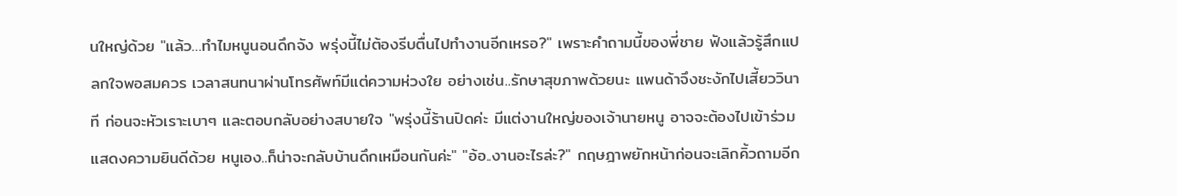นใหญ่ด้วย "แล้ว…ทำไมหนูนอนดึกจัง พรุ่งนี้ไม่ต้องรีบตื่นไปทำงานอีกเหรอ?" เพราะคำถามนี้ของพี่ชาย ฟังแล้วรู้สึกแปลกใจพอสมควร เวลาสนทนาผ่านโทรศัพท์มีแต่ความห่วงใย อย่างเช่น..รักษาสุขภาพด้วยนะ แพนด้าจึงชะงักไปเสี้ยววินาที ก่อนจะหัวเราะเบาๆ และตอบกลับอย่างสบายใจ "พรุ่งนี้ร้านปิดค่ะ มีแต่งานใหญ่ของเจ้านายหนู อาจจะต้องไปเข้าร่วมแสดงความยินดีด้วย หนูเอง..ก็น่าจะกลับบ้านดึกเหมือนกันค่ะ" "อ้อ..งานอะไรล่ะ?" กฤษฎาพยักหน้าก่อนจะเลิกคิ้วถามอีก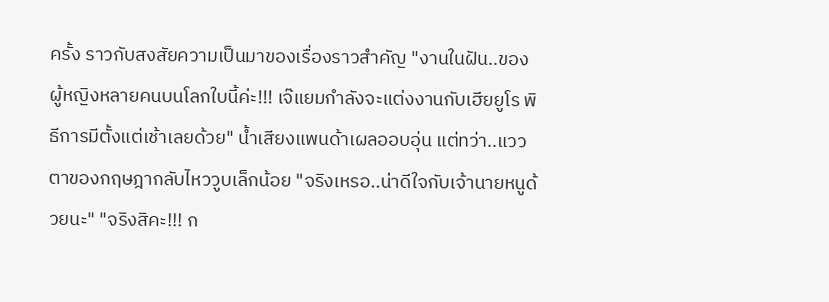ครั้ง ราวกับสงสัยความเป็นมาของเรื่องราวสำคัญ "งานในฝัน..ของผู้หญิงหลายคนบนโลกใบนี้ค่ะ!!! เจ๊แยมกำลังจะแต่งงานกับเฮียยูโร พิธีการมีตั้งแต่เช้าเลยด้วย" น้ำเสียงแพนด้าเผลออบอุ่น แต่ทว่า..แววตาของกฤษฎากลับไหววูบเล็กน้อย "จริงเหรอ..น่าดีใจกับเจ้านายหนูด้วยนะ" "จริงสิคะ!!! ก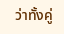ว่าทั้งคู่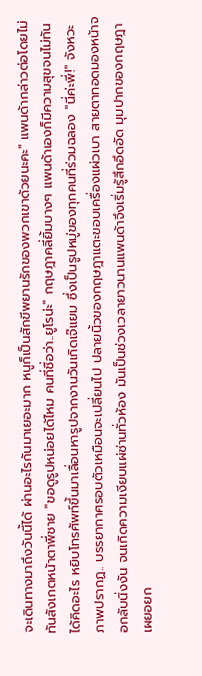จะเดินทางมาถึงวันนี้ได้ ผ่านอะไรกันมาเยอะมาก หนูก็เป็นสักขีพยานรักของพวกเขาด้วยนะคะ" แพนด้ากล่าวต่อโดยไม่ทันสังเกตหน้าตาพี่ชาย "ขอดูรูปหน่อยได้ไหม คนที่ชื่อว่า..ยูโรน่ะ" กฤษฎาคลี่ยิ้มบางๆ แพนด้าเองก็มีความสุขจนไม่ทันได้คิดอะไร หยิบโทรศัพท์ขึ้นมาเลื่อนหารูปจากงานวันเกิดเจ๊แยม ซึ่งเป็นรูปหมู่ของทุกคนที่ร่วมฉลอง "นี่ค่ะพี่!" จังหวะภาพปรากฏ.. บรรยากาศรอบตัวเหมือนจะเปลี่ยนไป ปลายนิ้วของกฤษฎาแตะขอบเครื่องแผ่วเบา สายตาทอดมองหน้าจอกลับนิ่งงัน จนเกิดความเงียบแผ่ซ่านทั่วห้อง มันเป็นช่วงเวลายาวนานแพนด้าจึงเริ่มรู้สึกอึดอัด มุมปากของกฤษฎาเผยอยก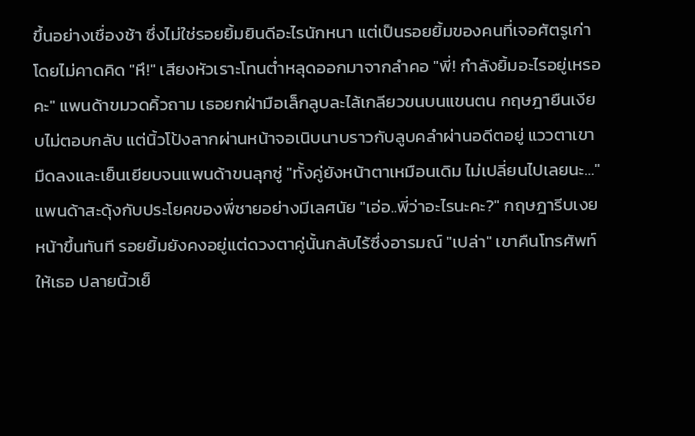ขึ้นอย่างเชื่องช้า ซึ่งไม่ใช่รอยยิ้มยินดีอะไรนักหนา แต่เป็นรอยยิ้มของคนที่เจอศัตรูเก่าโดยไม่คาดคิด "หึ!" เสียงหัวเราะโทนต่ำหลุดออกมาจากลำคอ "พี่! กำลังยิ้มอะไรอยู่เหรอคะ" แพนด้าขมวดคิ้วถาม เธอยกฝ่ามือเล็กลูบละไล้เกลียวขนบนแขนตน กฤษฎายืนเงียบไม่ตอบกลับ แต่นิ้วโป้งลากผ่านหน้าจอเนิบนาบราวกับลูบคลำผ่านอดีตอยู่ แววตาเขามืดลงและเย็นเยียบจนแพนด้าขนลุกซู่ "ทั้งคู่ยังหน้าตาเหมือนเดิม ไม่เปลี่ยนไปเลยนะ…" แพนด้าสะดุ้งกับประโยคของพี่ชายอย่างมีเลศนัย "เอ่อ..พี่ว่าอะไรนะคะ?" กฤษฎารีบเงยหน้าขึ้นทันที รอยยิ้มยังคงอยู่แต่ดวงตาคู่นั้นกลับไร้ซึ่งอารมณ์ "เปล่า" เขาคืนโทรศัพท์ให้เธอ ปลายนิ้วเย็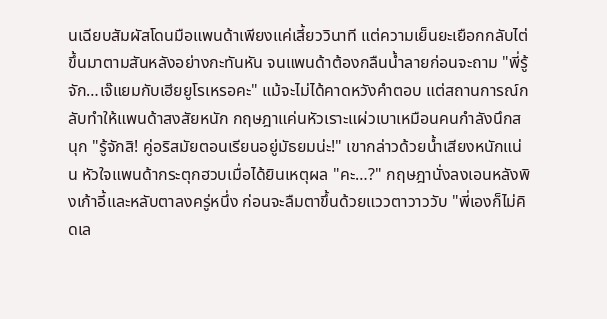นเฉียบสัมผัสโดนมือแพนด้าเพียงแค่เสี้ยววินาที แต่ความเย็นยะเยือกกลับไต่ขึ้นมาตามสันหลังอย่างกะทันหัน จนแพนด้าต้องกลืนน้ำลายก่อนจะถาม "พี่รู้จัก…เจ๊แยมกับเฮียยูโรเหรอคะ" แม้จะไม่ได้คาดหวังคำตอบ แต่สถานการณ์กลับทำให้แพนด้าสงสัยหนัก กฤษฎาแค่นหัวเราะแผ่วเบาเหมือนคนกำลังนึกสนุก "รู้จักสิ! คู่อริสมัยตอนเรียนอยู่มัธยมน่ะ!" เขากล่าวด้วยน้ำเสียงหนักแน่น หัวใจแพนด้ากระตุกฮวบเมื่อได้ยินเหตุผล "คะ…?" กฤษฎานั่งลงเอนหลังพิงเก้าอี้และหลับตาลงครู่หนึ่ง ก่อนจะลืมตาขึ้นด้วยแววตาวาววับ "พี่เองก็ไม่คิดเล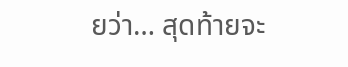ยว่า… สุดท้ายจะ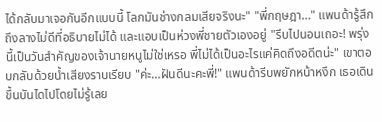ได้กลับมาเจอกันอีกแบบนี้ โลกมันช่างกลมเสียจริงนะ" "พี่กฤษฎา…" แพนด้ารู้สึกถึงลางไม่ดีที่อธิบายไม่ได้ และแอบเป็นห่วงพี่ชายตัวเองอยู่ "รีบไปนอนเถอะ! พรุ่งนี้เป็นวันสำคัญของเจ้านายหนูไม่ใช่เหรอ พี่ไม่ได้เป็นอะไรแค่คิดถึงอดีตน่ะ" เขาตอบกลับด้วยน้ำเสียงราบเรียบ "ค่ะ…ฝันดีนะคะพี่!" แพนด้ารีบพยักหน้าหงึก เธอเดินขึ้นบันไดไปโดยไม่รู้เลย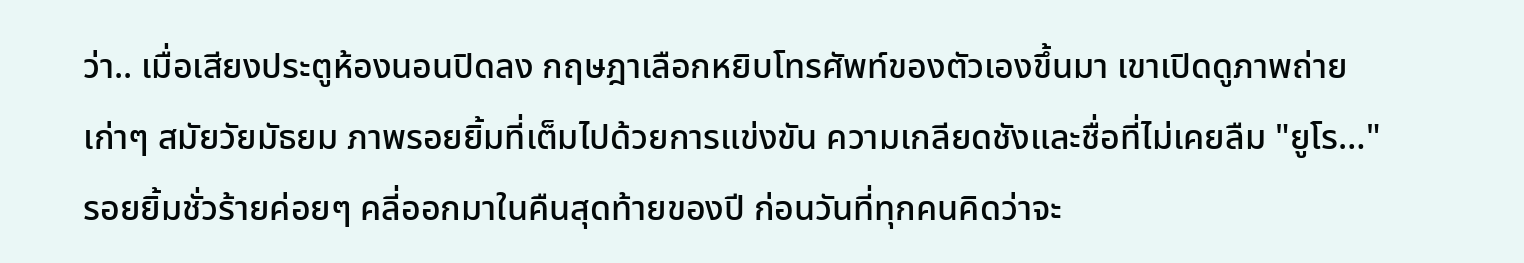ว่า.. เมื่อเสียงประตูห้องนอนปิดลง กฤษฎาเลือกหยิบโทรศัพท์ของตัวเองขึ้นมา เขาเปิดดูภาพถ่ายเก่าๆ สมัยวัยมัธยม ภาพรอยยิ้มที่เต็มไปด้วยการแข่งขัน ความเกลียดชังและชื่อที่ไม่เคยลืม "ยูโร…" รอยยิ้มชั่วร้ายค่อยๆ คลี่ออกมาในคืนสุดท้ายของปี ก่อนวันที่ทุกคนคิดว่าจะ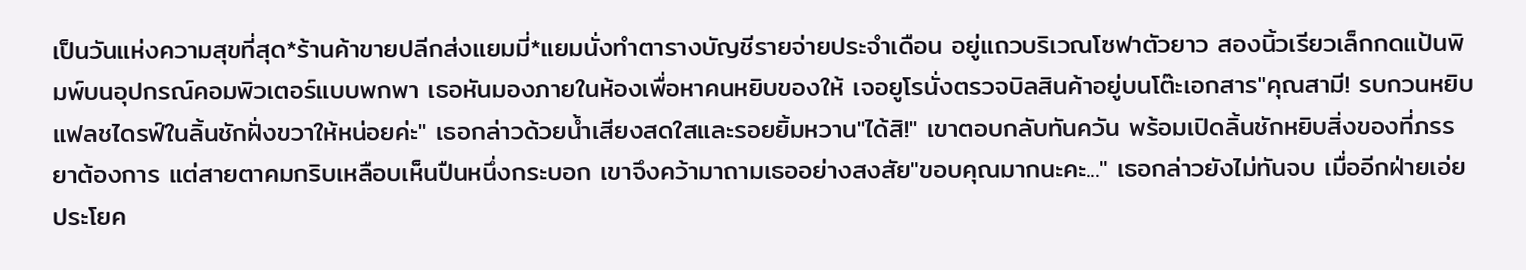เป็นวันแห่งความสุขที่สุด*ร้านค้าขายปลีกส่งแยมมี่*แยมนั่งทำตารางบัญชีรายจ่ายประจำเดือน อยู่แถวบริเวณโซฟาตัวยาว สองนิ้วเรียวเล็กกดแป้นพิมพ์บนอุปกรณ์คอมพิวเตอร์แบบพกพา เธอหันมองภายในห้องเพื่อหาคนหยิบของให้ เจอยูโรนั่งตรวจบิลสินค้าอยู่บนโต๊ะเอกสาร"คุณสามี! รบกวนหยิบแฟลชไดรฟ์ในลิ้นชักฝั่งขวาให้หน่อยค่ะ" เธอกล่าวด้วยน้ำเสียงสดใสและรอยยิ้มหวาน"ได้สิ!" เขาตอบกลับทันควัน พร้อมเปิดลิ้นชักหยิบสิ่งของที่ภรรยาต้องการ แต่สายตาคมกริบเหลือบเห็นปืนหนึ่งกระบอก เขาจึงคว้ามาถามเธออย่างสงสัย"ขอบคุณมากนะคะ..." เธอกล่าวยังไม่ทันจบ เมื่ออีกฝ่ายเอ่ยประโยค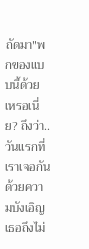ถัดมา"พกของแบบนี้ด้วยเหรอเนี่ย? ถึงว่า..วันแรกที่เราเจอกันด้วยความบังเอิญ เธอถึงไม่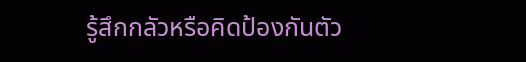รู้สึกกลัวหรือคิดป้องกันตัว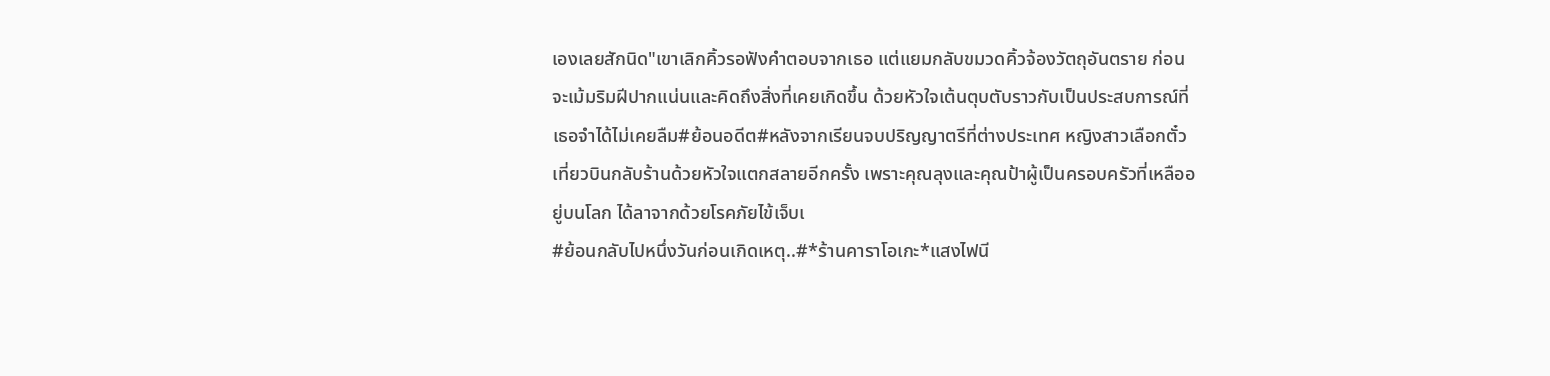เองเลยสักนิด"เขาเลิกคิ้วรอฟังคำตอบจากเธอ แต่แยมกลับขมวดคิ้วจ้องวัตถุอันตราย ก่อนจะเม้มริมฝีปากแน่นและคิดถึงสิ่งที่เคยเกิดขึ้น ด้วยหัวใจเต้นตุบตับราวกับเป็นประสบการณ์ที่เธอจำได้ไม่เคยลืม#ย้อนอดีต#หลังจากเรียนจบปริญญาตรีที่ต่างประเทศ หญิงสาวเลือกตั๋วเที่ยวบินกลับร้านด้วยหัวใจแตกสลายอีกครั้ง เพราะคุณลุงและคุณป้าผู้เป็นครอบครัวที่เหลืออยู่บนโลก ได้ลาจากด้วยโรคภัยไข้เจ็บเ
#ย้อนกลับไปหนึ่งวันก่อนเกิดเหตุ..#*ร้านคาราโอเกะ*แสงไฟนี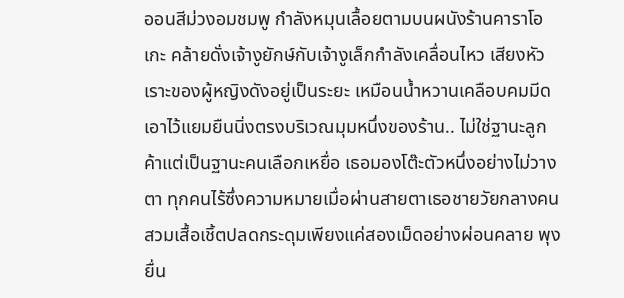ออนสีม่วงอมชมพู กำลังหมุนเลื้อยตามบนผนังร้านคาราโอเกะ คล้ายดั่งเจ้างูยักษ์กับเจ้างูเล็กกำลังเคลื่อนไหว เสียงหัวเราะของผู้หญิงดังอยู่เป็นระยะ เหมือนน้ำหวานเคลือบคมมีดเอาไว้แยมยืนนิ่งตรงบริเวณมุมหนึ่งของร้าน.. ไม่ใช่ฐานะลูกค้าแต่เป็นฐานะคนเลือกเหยื่อ เธอมองโต๊ะตัวหนึ่งอย่างไม่วางตา ทุกคนไร้ซึ่งความหมายเมื่อผ่านสายตาเธอชายวัยกลางคน สวมเสื้อเชิ้ตปลดกระดุมเพียงแค่สองเม็ดอย่างผ่อนคลาย พุงยื่น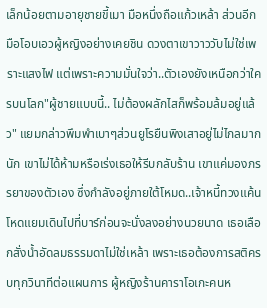เล็กน้อยตามอายุชายขี้เมา มือหนึ่งถือแก้วเหล้า ส่วนอีกมือโอบเอวผู้หญิงอย่างเคยชิน ดวงตาเขาวาววับไม่ใช่เพราะแสงไฟ แต่เพราะความมั่นใจว่า..ตัวเองยังเหนือกว่าใครบนโลก"ผู้ชายแบบนี้.. ไม่ต้องผลักไสก็พร้อมล้มอยู่แล้ว" แยมกล่าวพึมพำเบาๆส่วนยูโรยืนพิงเสาอยู่ไม่ไกลมากนัก เขาไม่ได้ห้ามหรือเร่งเธอให้รีบกลับร้าน เขาแค่มองภรรยาของตัวเอง ซึ่งกำลังอยู่ภายใต้โหมด..เจ้าหนี้ทวงแค้นโหดแยมเดินไปที่บาร์ก่อนจะนั่งลงอย่างนวยนาด เธอเลือกสั่งน้ำอัดลมธรรมดาไม่ใช่เหล้า เพราะเธอต้องการสติครบทุกวินาทีต่อแผนการ ผู้หญิงร้านคาราโอเกะคนห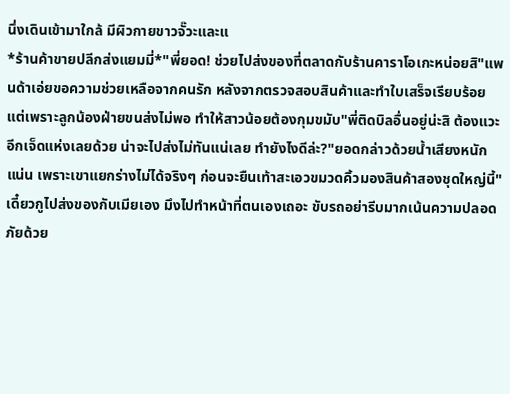นึ่งเดินเข้ามาใกล้ มีผิวกายขาวจั๊วะและแ
*ร้านค้าขายปลีกส่งแยมมี่*"พี่ยอด! ช่วยไปส่งของที่ตลาดกับร้านคาราโอเกะหน่อยสิ"แพนด้าเอ่ยขอความช่วยเหลือจากคนรัก หลังจากตรวจสอบสินค้าและทำใบเสร็จเรียบร้อย แต่เพราะลูกน้องฝ่ายขนส่งไม่พอ ทำให้สาวน้อยต้องกุมขมับ"พี่ติดบิลอื่นอยู่น่ะสิ ต้องแวะอีกเจ็ดแห่งเลยด้วย น่าจะไปส่งไม่ทันแน่เลย ทำยังไงดีล่ะ?"ยอดกล่าวด้วยน้ำเสียงหนักแน่น เพราะเขาแยกร่างไม่ได้จริงๆ ก่อนจะยืนเท้าสะเอวขมวดคิ้วมองสินค้าสองชุดใหญ่นี้"เดี๋ยวกูไปส่งของกับเมียเอง มึงไปทำหน้าที่ตนเองเถอะ ขับรถอย่ารีบมากเน้นความปลอดภัยด้วย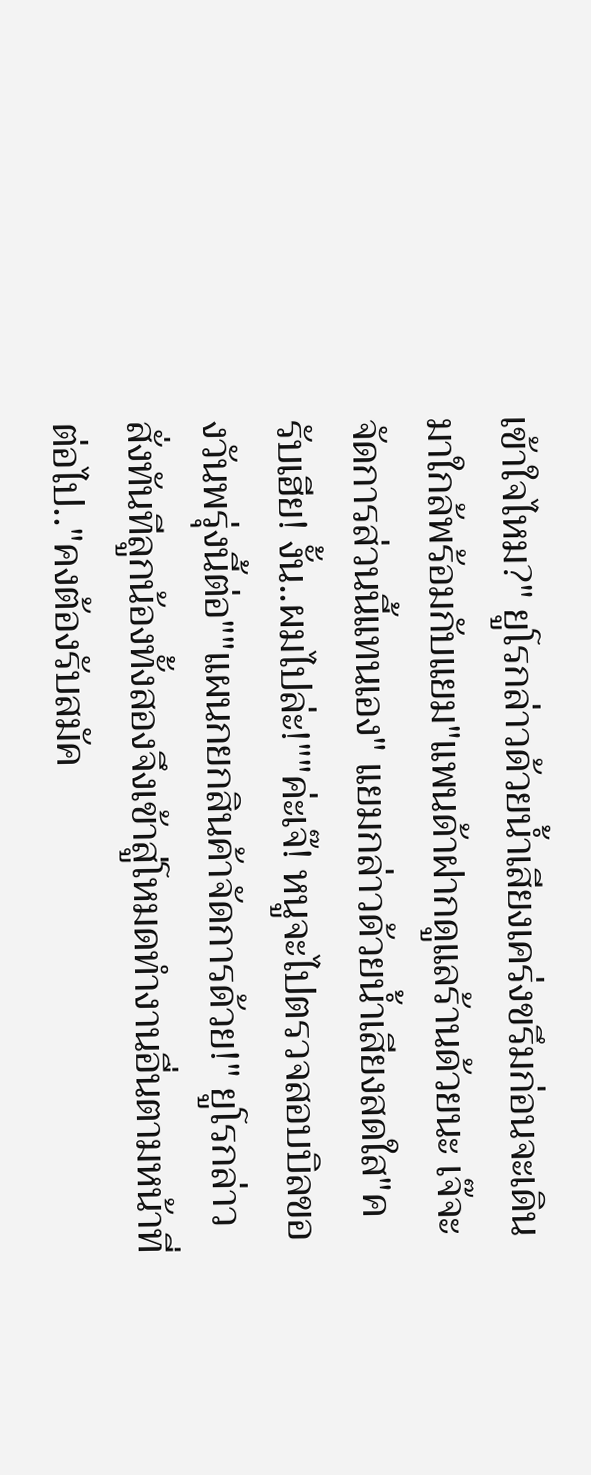เข้าใจไหม?" ยูโรกล่าวด้วยน้ำเสียงเคร่งขรึมก่อนจะเดินมาใกล้พร้อมกับแยม"แพนด้าฝากดูแลร้านด้วยนะ เจ๊จะจัดการส่วนนี้แทนเอง" แยมกล่าวด้วยน้ำเสียงสดใส"ครับเฮีย! งั้น..ผมไปล่ะ!""ค่ะเจ๊! หนูจะไปตรวจสอบบิลของวันพรุ่งนี้ต่อ""แผนกยกสินค้าจัดการด้วย!" ยูโรกล่าวสั่งทันทีลูกน้องทั้งสองจึงเข้าสู่โหมดทำงานอื่นตามหน้าที่ต่อไป.."คงต้องรับสมัค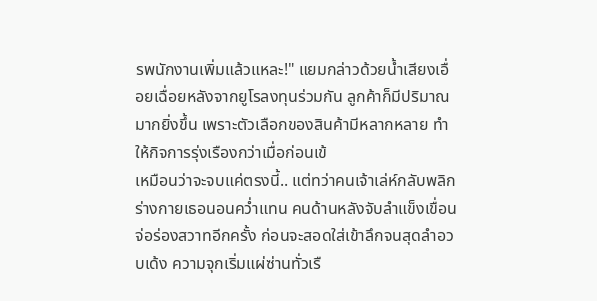รพนักงานเพิ่มแล้วแหละ!" แยมกล่าวด้วยน้ำเสียงเอื่อยเฉื่อยหลังจากยูโรลงทุนร่วมกัน ลูกค้าก็มีปริมาณมากยิ่งขึ้น เพราะตัวเลือกของสินค้ามีหลากหลาย ทำให้กิจการรุ่งเรืองกว่าเมื่อก่อนเข้
เหมือนว่าจะจบแค่ตรงนี้.. แต่ทว่าคนเจ้าเล่ห์กลับพลิกร่างกายเธอนอนคว่ำแทน คนด้านหลังจับลำแข็งเขื่อนจ่อร่องสวาทอีกครั้ง ก่อนจะสอดใส่เข้าลึกจนสุดลำอวบเด้ง ความจุกเริ่มแผ่ซ่านทั่วเรื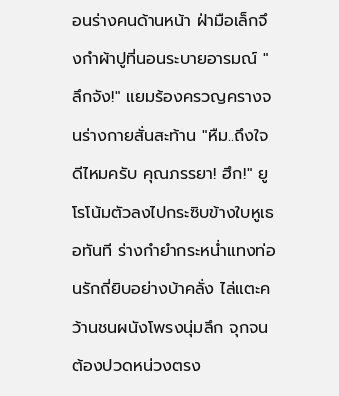อนร่างคนด้านหน้า ฝ่ามือเล็กจึงกำผ้าปูที่นอนระบายอารมณ์ "ลึกจัง!" แยมร้องครวญครางจนร่างกายสั่นสะท้าน "หืม..ถึงใจดีไหมครับ คุณภรรยา! ฮึก!" ยูโรโน้มตัวลงไปกระซิบข้างใบหูเธอทันที ร่างกำยำกระหน่ำแทงท่อนรักถี่ยิบอย่างบ้าคลั่ง ไล่แตะคว้านชนผนังโพรงนุ่มลึก จุกจนต้องปวดหน่วงตรง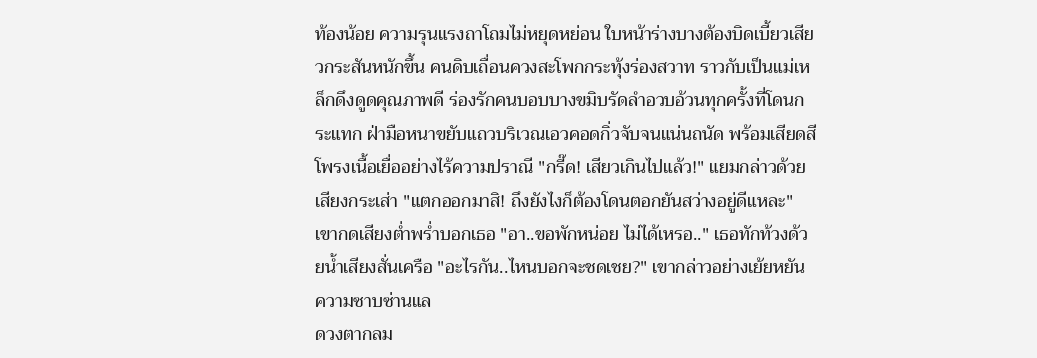ท้องน้อย ความรุนแรงถาโถมไม่หยุดหย่อน ใบหน้าร่างบางต้องบิดเบี้ยวเสียวกระสันหนักขึ้น คนดิบเถื่อนควงสะโพกกระทุ้งร่องสวาท ราวกับเป็นแม่เหล็กดึงดูดคุณภาพดี ร่องรักคนบอบบางขมิบรัดลำอวบอ้วนทุกครั้งที่โดนกระแทก ฝ่ามือหนาขยับแถวบริเวณเอวคอดกิ่วจับจนแน่นถนัด พร้อมเสียดสีโพรงเนื้อเยื่ออย่างไร้ความปราณี "กรี๊ด! เสียวเกินไปแล้ว!" แยมกล่าวด้วยเสียงกระเส่า "แตกออกมาสิ! ถึงยังไงก็ต้องโดนตอกยันสว่างอยู่ดีแหละ" เขากดเสียงต่ำพร่ำบอกเธอ "อา..ขอพักหน่อย ไม่ได้เหรอ.." เธอทักท้วงด้วยน้ำเสียงสั่นเครือ "อะไรกัน..ไหนบอกจะชดเชย?" เขากล่าวอย่างเย้ยหยัน ความซาบซ่านแล
ดวงตากลม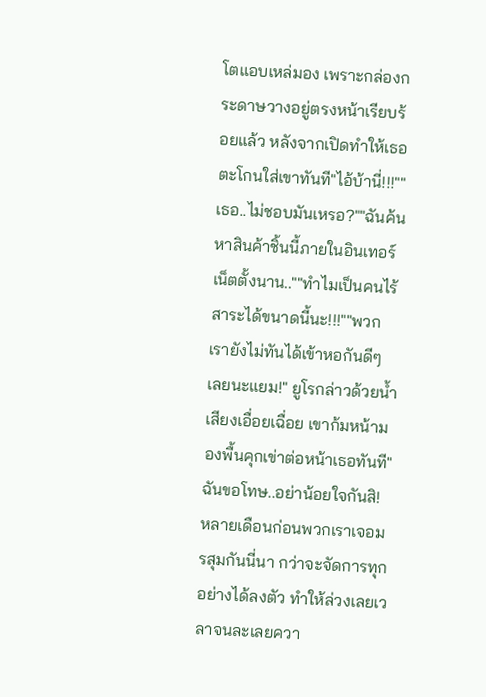โตแอบเหล่มอง เพราะกล่องกระดาษวางอยู่ตรงหน้าเรียบร้อยแล้ว หลังจากเปิดทำให้เธอตะโกนใส่เขาทันที"ไอ้บ้านี่!!!""เธอ..ไม่ชอบมันเหรอ?""ฉันค้นหาสินค้าชิ้นนี้ภายในอินเทอร์เน็ตตั้งนาน..""ทำไมเป็นคนไร้สาระได้ขนาดนี้นะ!!!""พวกเรายังไม่ทันได้เข้าหอกันดีๆ เลยนะแยม!" ยูโรกล่าวด้วยน้ำเสียงเอื่อยเฉื่อย เขาก้มหน้ามองพื้นคุกเข่าต่อหน้าเธอทันที"ฉันขอโทษ..อย่าน้อยใจกันสิ! หลายเดือนก่อนพวกเราเจอมรสุมกันนี่นา กว่าจะจัดการทุกอย่างได้ลงตัว ทำให้ล่วงเลยเวลาจนละเลยควา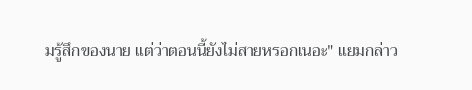มรู้สึกของนาย แต่ว่าตอนนี้ยังไม่สายหรอกเนอะ" แยมกล่าว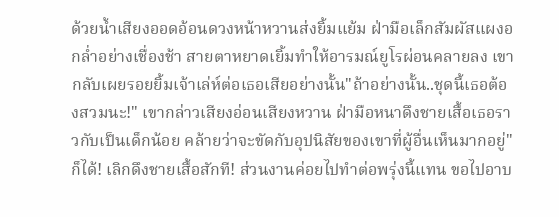ด้วยน้ำเสียงออดอ้อนดวงหน้าหวานส่งยิ้มแย้ม ฝ่ามือเล็กสัมผัสแผงอกล่ำอย่างเชื่องช้า สายตาหยาดเยิ้มทำให้อารมณ์ยูโรผ่อนคลายลง เขากลับเผยรอยยิ้มเจ้าเล่ห์ต่อเธอเสียอย่างนั้น"ถ้าอย่างนั้น..ชุดนี้เธอต้องสวมนะ!" เขากล่าวเสียงอ่อนเสียงหวาน ฝ่ามือหนาดึงชายเสื้อเธอราวกับเป็นเด็กน้อย คล้ายว่าจะขัดกับอุปนิสัยของเขาที่ผู้อื่นเห็นมากอยู่"ก็ได้! เลิกดึงชายเสื้อสักที! ส่วนงานค่อยไปทำต่อพรุ่งนี้แทน ขอไปอาบ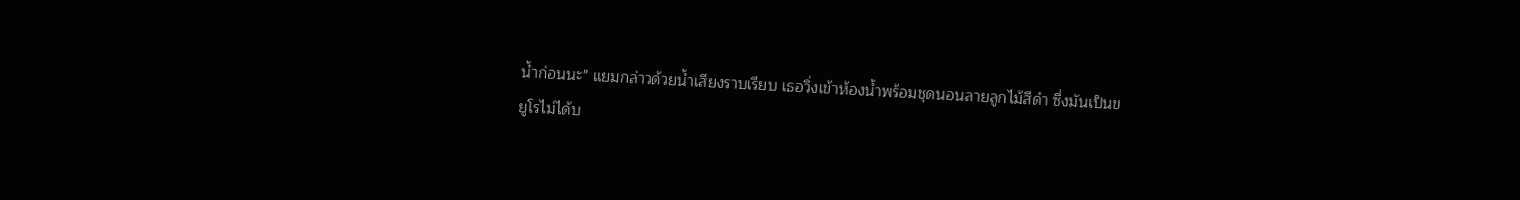น้ำก่อนนะ" แยมกล่าวด้วยน้ำเสียงราบเรียบ เธอวิ่งเข้าห้องน้ำพร้อมชุดนอนลายลูกไม้สีดำ ซึ่งมันเป็นข
ยูโรไม่ได้บ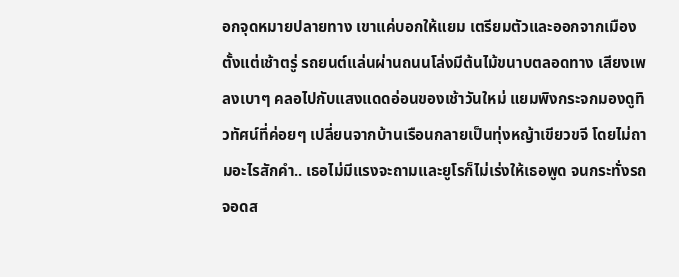อกจุดหมายปลายทาง เขาแค่บอกให้แยม เตรียมตัวและออกจากเมืองตั้งแต่เช้าตรู่ รถยนต์แล่นผ่านถนนโล่งมีต้นไม้ขนาบตลอดทาง เสียงเพลงเบาๆ คลอไปกับแสงแดดอ่อนของเช้าวันใหม่ แยมพิงกระจกมองดูทิวทัศน์ที่ค่อยๆ เปลี่ยนจากบ้านเรือนกลายเป็นทุ่งหญ้าเขียวขจี โดยไม่ถามอะไรสักคำ.. เธอไม่มีแรงจะถามและยูโรก็ไม่เร่งให้เธอพูด จนกระทั่งรถจอดส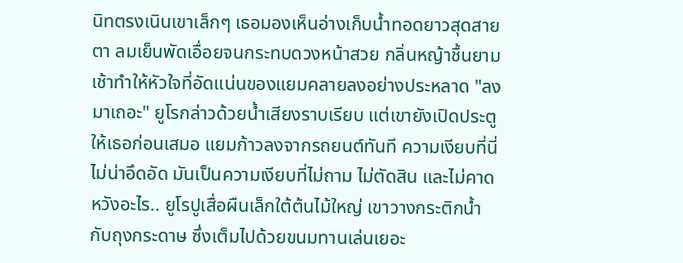นิทตรงเนินเขาเล็กๆ เธอมองเห็นอ่างเก็บน้ำทอดยาวสุดสายตา ลมเย็นพัดเอื่อยจนกระทบดวงหน้าสวย กลิ่นหญ้าชื้นยามเช้าทำให้หัวใจที่อัดแน่นของแยมคลายลงอย่างประหลาด "ลงมาเถอะ" ยูโรกล่าวด้วยน้ำเสียงราบเรียบ แต่เขายังเปิดประตูให้เธอก่อนเสมอ แยมก้าวลงจากรถยนต์ทันที ความเงียบที่นี่ไม่น่าอึดอัด มันเป็นความเงียบที่ไม่ถาม ไม่ตัดสิน และไม่คาดหวังอะไร.. ยูโรปูเสื่อผืนเล็กใต้ต้นไม้ใหญ่ เขาวางกระติกน้ำกับถุงกระดาษ ซึ่งเต็มไปด้วยขนมทานเล่นเยอะ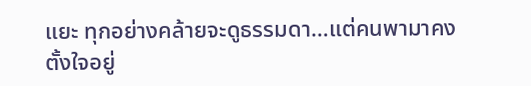แยะ ทุกอย่างคล้ายจะดูธรรมดา…แต่คนพามาคงตั้งใจอยู่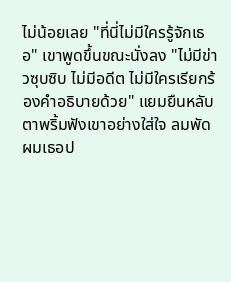ไม่น้อยเลย "ที่นี่ไม่มีใครรู้จักเธอ" เขาพูดขึ้นขณะนั่งลง "ไม่มีข่าวซุบซิบ ไม่มีอดีต ไม่มีใครเรียกร้องคำอธิบายด้วย" แยมยืนหลับตาพริ้มฟังเขาอย่างใส่ใจ ลมพัดผมเธอป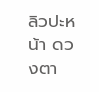ลิวปะหน้า ดวงตา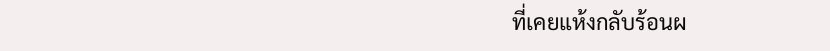ที่เคยแห้งกลับร้อนผ